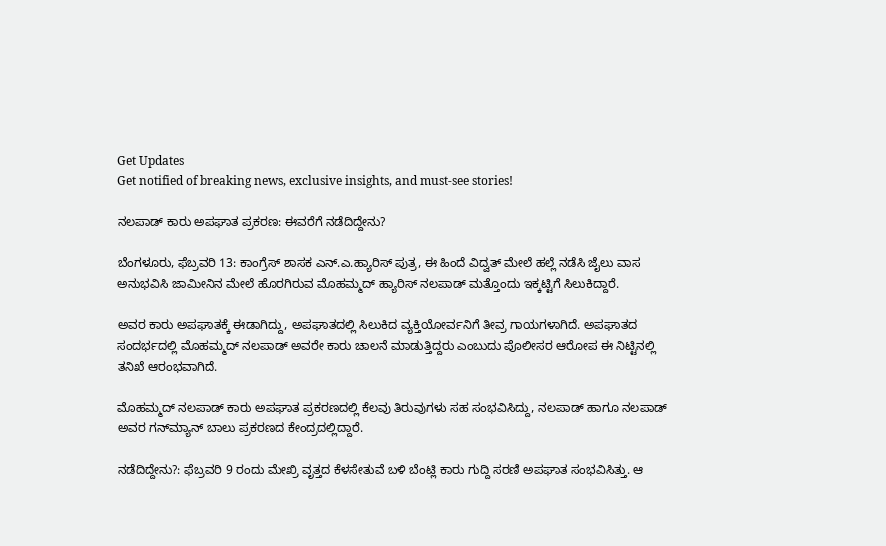Get Updates
Get notified of breaking news, exclusive insights, and must-see stories!

ನಲಪಾಡ್ ಕಾರು ಅಪಘಾತ ಪ್ರಕರಣ: ಈವರೆಗೆ ನಡೆದಿದ್ದೇನು?

ಬೆಂಗಳೂರು, ಫೆಬ್ರವರಿ 13: ಕಾಂಗ್ರೆಸ್ ಶಾಸಕ ಎನ್‌.ಎ.ಹ್ಯಾರಿಸ್ ಪುತ್ರ, ಈ ಹಿಂದೆ ವಿದ್ವತ್ ಮೇಲೆ ಹಲ್ಲೆ ನಡೆಸಿ ಜೈಲು ವಾಸ ಅನುಭವಿಸಿ ಜಾಮೀನಿನ ಮೇಲೆ ಹೊರಗಿರುವ ಮೊಹಮ್ಮದ್ ಹ್ಯಾರಿಸ್ ನಲಪಾಡ್ ಮತ್ತೊಂದು ಇಕ್ಕಟ್ಟಿಗೆ ಸಿಲುಕಿದ್ದಾರೆ.

ಅವರ ಕಾರು ಅಪಘಾತಕ್ಕೆ ಈಡಾಗಿದ್ದು, ಅಪಘಾತದಲ್ಲಿ ಸಿಲುಕಿದ ವ್ಯಕ್ತಿಯೋರ್ವನಿಗೆ ತೀವ್ರ ಗಾಯಗಳಾಗಿದೆ. ಅಪಘಾತದ ಸಂದರ್ಭದಲ್ಲಿ ಮೊಹಮ್ಮದ್ ನಲಪಾಡ್ ಅವರೇ ಕಾರು ಚಾಲನೆ ಮಾಡುತ್ತಿದ್ದರು ಎಂಬುದು ಪೊಲೀಸರ ಆರೋಪ ಈ ನಿಟ್ಟಿನಲ್ಲಿ ತನಿಖೆ ಆರಂಭವಾಗಿದೆ.

ಮೊಹಮ್ಮದ್ ನಲಪಾಡ್ ಕಾರು ಅಪಘಾತ ಪ್ರಕರಣದಲ್ಲಿ ಕೆಲವು ತಿರುವುಗಳು ಸಹ ಸಂಭವಿಸಿದ್ದು, ನಲಪಾಡ್ ಹಾಗೂ ನಲಪಾಡ್‌ ಅವರ ಗನ್‌ಮ್ಯಾನ್ ಬಾಲು ಪ್ರಕರಣದ ಕೇಂದ್ರದಲ್ಲಿದ್ದಾರೆ.

ನಡೆದಿದ್ದೇನು?: ಫೆಬ್ರವರಿ 9 ರಂದು ಮೇಖ್ರಿ ವೃತ್ತದ ಕೆಳಸೇತುವೆ ಬಳಿ ಬೆಂಟ್ಲಿ ಕಾರು ಗುದ್ದಿ ಸರಣಿ ಅಪಘಾತ ಸಂಭವಿಸಿತ್ತು. ಆ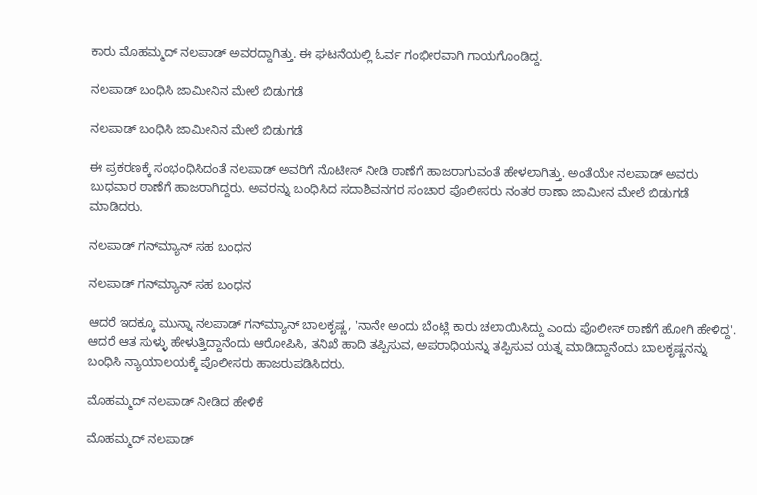ಕಾರು ಮೊಹಮ್ಮದ್ ನಲಪಾಡ್ ಅವರದ್ದಾಗಿತ್ತು. ಈ ಘಟನೆಯಲ್ಲಿ ಓರ್ವ ಗಂಭೀರವಾಗಿ ಗಾಯಗೊಂಡಿದ್ದ.

ನಲಪಾಡ್ ಬಂಧಿಸಿ ಜಾಮೀನಿನ ಮೇಲೆ ಬಿಡುಗಡೆ

ನಲಪಾಡ್ ಬಂಧಿಸಿ ಜಾಮೀನಿನ ಮೇಲೆ ಬಿಡುಗಡೆ

ಈ ಪ್ರಕರಣಕ್ಕೆ ಸಂಭಂಧಿಸಿದಂತೆ ನಲಪಾಡ್ ಅವರಿಗೆ ನೊಟೀಸ್ ನೀಡಿ ಠಾಣೆಗೆ ಹಾಜರಾಗುವಂತೆ ಹೇಳಲಾಗಿತ್ತು. ಅಂತೆಯೇ ನಲಪಾಡ್ ಅವರು ಬುಧವಾರ ಠಾಣೆಗೆ ಹಾಜರಾಗಿದ್ದರು. ಅವರನ್ನು ಬಂಧಿಸಿದ ಸದಾಶಿವನಗರ ಸಂಚಾರ ಪೊಲೀಸರು ನಂತರ ಠಾಣಾ ಜಾಮೀನ ಮೇಲೆ ಬಿಡುಗಡೆ ಮಾಡಿದರು.

ನಲಪಾಡ್ ಗನ್‌ಮ್ಯಾನ್ ಸಹ ಬಂಧನ

ನಲಪಾಡ್ ಗನ್‌ಮ್ಯಾನ್ ಸಹ ಬಂಧನ

ಆದರೆ ಇದಕ್ಕೂ ಮುನ್ನಾ ನಲಪಾಡ್ ಗನ್‌ಮ್ಯಾನ್ ಬಾಲಕೃಷ್ಣ, 'ನಾನೇ ಅಂದು ಬೆಂಟ್ಲಿ ಕಾರು ಚಲಾಯಿಸಿದ್ದು ಎಂದು ಪೊಲೀಸ್ ಠಾಣೆಗೆ ಹೋಗಿ ಹೇಳಿದ್ದ'. ಆದರೆ ಆತ ಸುಳ್ಳು ಹೇಳುತ್ತಿದ್ದಾನೆಂದು ಆರೋಪಿಸಿ, ತನಿಖೆ ಹಾದಿ ತಪ್ಪಿಸುವ, ಅಪರಾಧಿಯನ್ನು ತಪ್ಪಿಸುವ ಯತ್ನ ಮಾಡಿದ್ದಾನೆಂದು ಬಾಲಕೃಷ್ಣನನ್ನು ಬಂಧಿಸಿ ನ್ಯಾಯಾಲಯಕ್ಕೆ ಪೊಲೀಸರು ಹಾಜರುಪಡಿಸಿದರು.

ಮೊಹಮ್ಮದ್ ನಲಪಾಡ್ ನೀಡಿದ ಹೇಳಿಕೆ

ಮೊಹಮ್ಮದ್ ನಲಪಾಡ್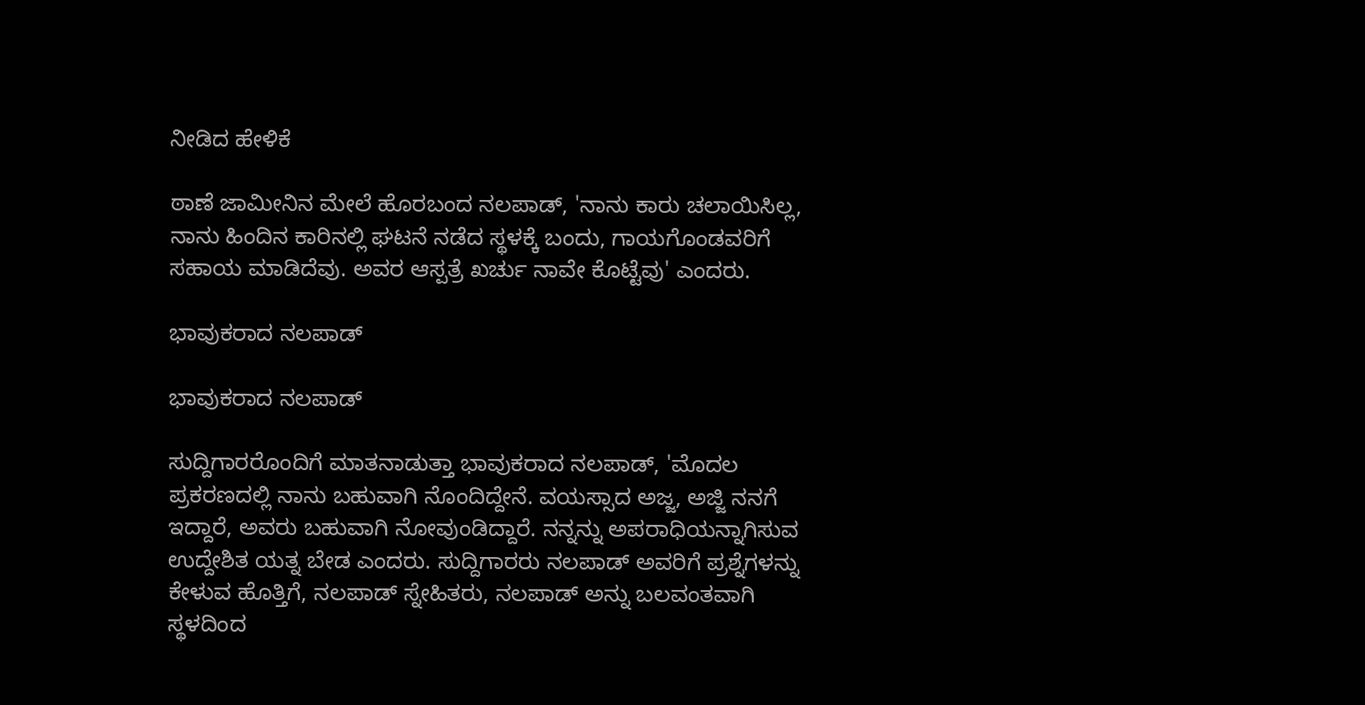ನೀಡಿದ ಹೇಳಿಕೆ

ಠಾಣೆ ಜಾಮೀನಿನ ಮೇಲೆ ಹೊರಬಂದ ನಲಪಾಡ್, 'ನಾನು ಕಾರು ಚಲಾಯಿಸಿಲ್ಲ, ನಾನು ಹಿಂದಿನ ಕಾರಿನಲ್ಲಿ ಘಟನೆ ನಡೆದ ಸ್ಥಳಕ್ಕೆ ಬಂದು, ಗಾಯಗೊಂಡವರಿಗೆ ಸಹಾಯ ಮಾಡಿದೆವು. ಅವರ ಆಸ್ಪತ್ರೆ ಖರ್ಚು ನಾವೇ ಕೊಟ್ಟೆವು' ಎಂದರು.

ಭಾವುಕರಾದ ನಲಪಾಡ್‌

ಭಾವುಕರಾದ ನಲಪಾಡ್‌

ಸುದ್ದಿಗಾರರೊಂದಿಗೆ ಮಾತನಾಡುತ್ತಾ ಭಾವುಕರಾದ ನಲಪಾಡ್, 'ಮೊದಲ ಪ್ರಕರಣದಲ್ಲಿ ನಾನು ಬಹುವಾಗಿ ನೊಂದಿದ್ದೇನೆ. ವಯಸ್ಸಾದ ಅಜ್ಜ, ಅಜ್ಜಿ ನನಗೆ ಇದ್ದಾರೆ, ಅವರು ಬಹುವಾಗಿ ನೋವುಂಡಿದ್ದಾರೆ. ನನ್ನನ್ನು ಅಪರಾಧಿಯನ್ನಾಗಿಸುವ ಉದ್ದೇಶಿತ ಯತ್ನ ಬೇಡ ಎಂದರು. ಸುದ್ದಿಗಾರರು ನಲಪಾಡ್‌ ಅವರಿಗೆ ಪ್ರಶ್ನೆಗಳನ್ನು ಕೇಳುವ ಹೊತ್ತಿಗೆ, ನಲಪಾಡ್ ಸ್ನೇಹಿತರು, ನಲಪಾಡ್ ಅನ್ನು ಬಲವಂತವಾಗಿ ಸ್ಥಳದಿಂದ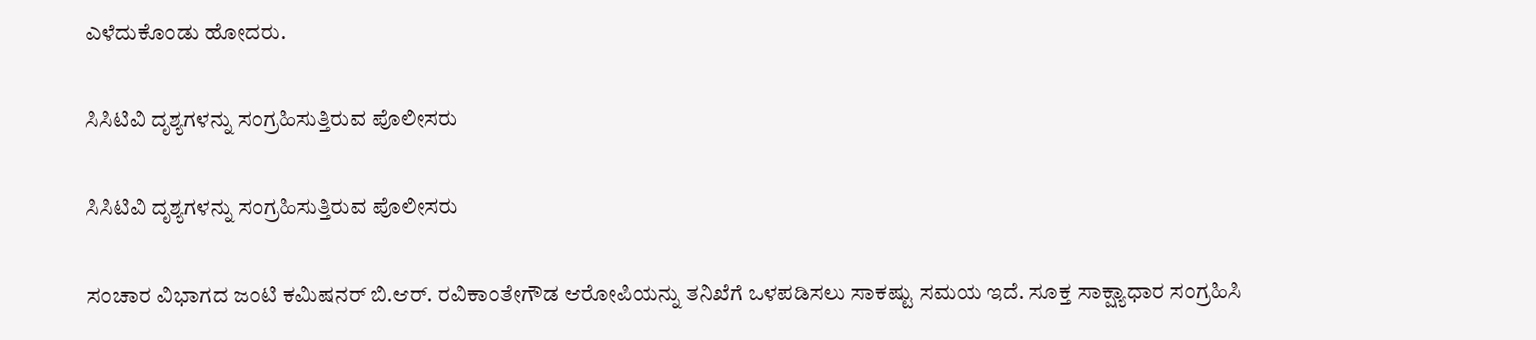ಎಳೆದುಕೊಂಡು ಹೋದರು.

ಸಿಸಿಟಿವಿ ದೃಶ್ಯಗಳನ್ನು ಸಂಗ್ರಹಿಸುತ್ತಿರುವ ಪೊಲೀಸರು

ಸಿಸಿಟಿವಿ ದೃಶ್ಯಗಳನ್ನು ಸಂಗ್ರಹಿಸುತ್ತಿರುವ ಪೊಲೀಸರು

ಸಂಚಾರ ವಿಭಾಗದ ಜಂಟಿ ಕಮಿಷನರ್‌ ಬಿ.ಆರ್‌. ರವಿಕಾಂತೇಗೌಡ ಆರೋಪಿಯನ್ನು ತನಿಖೆಗೆ ಒಳಪಡಿಸಲು ಸಾಕಷ್ಟು ಸಮಯ ಇದೆ. ಸೂಕ್ತ ಸಾಕ್ಷ್ಯಾಧಾರ ಸಂಗ್ರಹಿಸಿ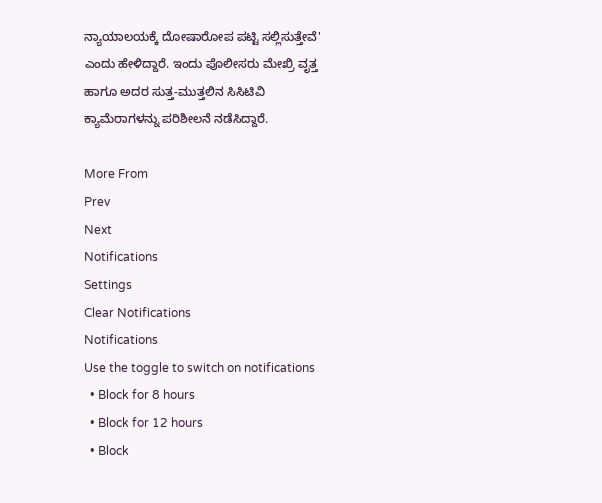ನ್ಯಾಯಾಲಯಕ್ಕೆ ದೋಷಾರೋಪ ಪಟ್ಟಿ ಸಲ್ಲಿಸುತ್ತೇವೆ' ಎಂದು ಹೇಳಿದ್ದಾರೆ. ಇಂದು ಪೊಲೀಸರು ಮೇಖ್ರಿ ವೃತ್ತ ಹಾಗೂ ಅದರ ಸುತ್ತ-ಮುತ್ತಲಿನ ಸಿಸಿಟಿವಿ ಕ್ಯಾಮೆರಾಗಳನ್ನು ಪರಿಶೀಲನೆ ನಡೆಸಿದ್ದಾರೆ.

More From
Prev
Next
Notifications
Settings
Clear Notifications
Notifications
Use the toggle to switch on notifications
  • Block for 8 hours
  • Block for 12 hours
  • Block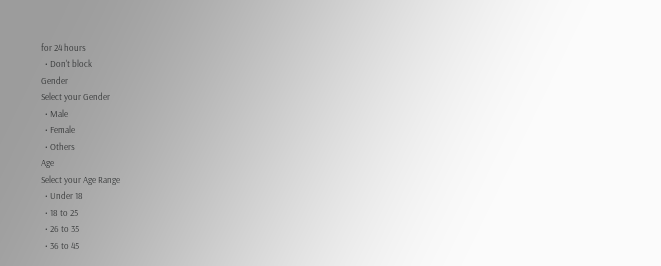for 24 hours
  • Don't block
Gender
Select your Gender
  • Male
  • Female
  • Others
Age
Select your Age Range
  • Under 18
  • 18 to 25
  • 26 to 35
  • 36 to 45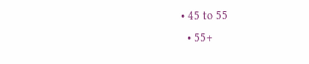• 45 to 55
  • 55+